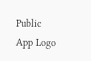Public App Logo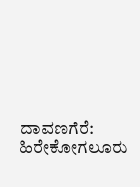ದಾವಣಗೆರೆ: ಹಿರೇಕೋಗಲೂರು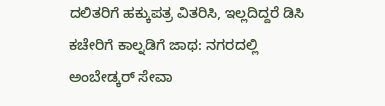ದಲಿತರಿಗೆ ಹಕ್ಕುಪತ್ರ ವಿತರಿಸಿ, ಇಲ್ಲದಿದ್ದರೆ ಡಿಸಿ ಕಚೇರಿಗೆ ಕಾಲ್ನಡಿಗೆ ಜಾಥ: ನಗರದಲ್ಲಿ ಅಂಬೇಡ್ಕರ್ ಸೇವಾ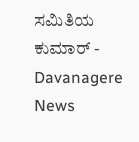ಸಮಿತಿಯ ಕುಮಾರ್ - Davanagere News